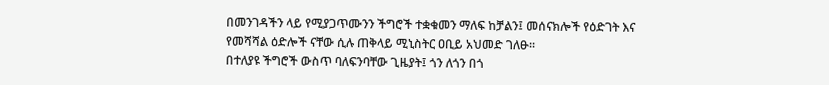በመንገዳችን ላይ የሚያጋጥሙንን ችግሮች ተቋቁመን ማለፍ ከቻልን፤ መሰናክሎች የዕድገት እና የመሻሻል ዕድሎች ናቸው ሲሉ ጠቅላይ ሚኒስትር ዐቢይ አህመድ ገለፁ።
በተለያዩ ችግሮች ውስጥ ባለፍንባቸው ጊዜያት፤ ጎን ለጎን በጎ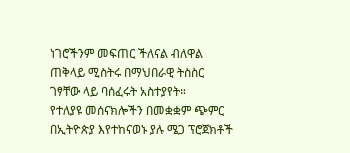ነገሮችንም መፍጠር ችለናል ብለዋል ጠቅላይ ሚስትሩ በማህበራዊ ትስስር ገፃቸው ላይ ባሰፈሩት አስተያየት።
የተለያዩ መሰናክሎችን በመቋቋም ጭምር በኢትዮጵያ እየተከናወኑ ያሉ ሜጋ ፕሮጀክቶች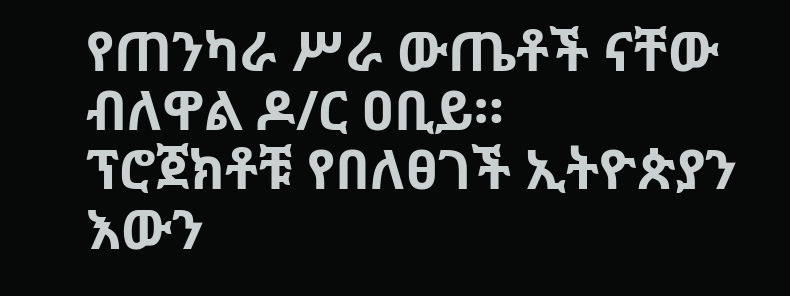የጠንካራ ሥራ ውጤቶች ናቸው ብለዋል ዶ/ር ዐቢይ።
ፕሮጀክቶቹ የበለፀገች ኢትዮጵያን እውን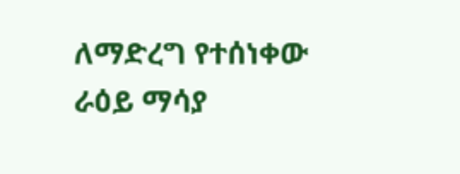ለማድረግ የተሰነቀው ራዕይ ማሳያ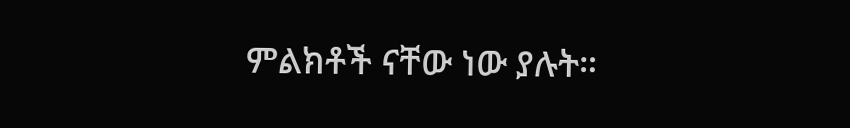ምልክቶች ናቸው ነው ያሉት።